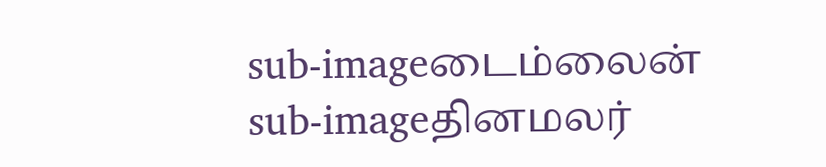sub-imageடைம்லைன்
sub-imageதினமலர்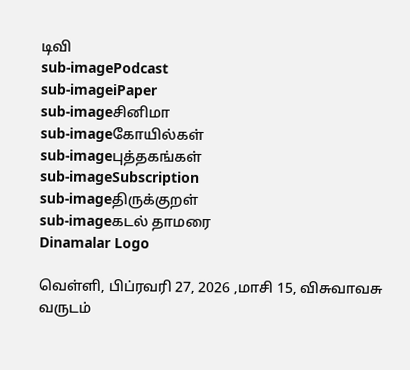டிவி
sub-imagePodcast
sub-imageiPaper
sub-imageசினிமா
sub-imageகோயில்கள்
sub-imageபுத்தகங்கள்
sub-imageSubscription
sub-imageதிருக்குறள்
sub-imageகடல் தாமரை
Dinamalar Logo

வெள்ளி, பிப்ரவரி 27, 2026 ,மாசி 15, விசுவாவசு வருடம்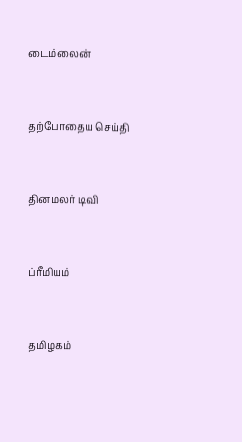டைம்லைன்


தற்போதைய செய்தி


தினமலர் டிவி


ப்ரீமியம்


தமிழகம்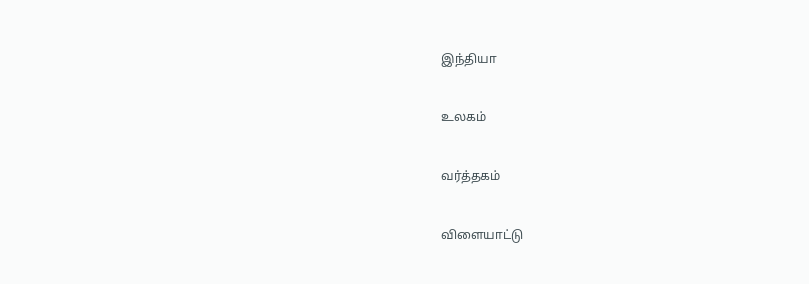இந்தியா


உலகம்


வர்த்தகம்


விளையாட்டு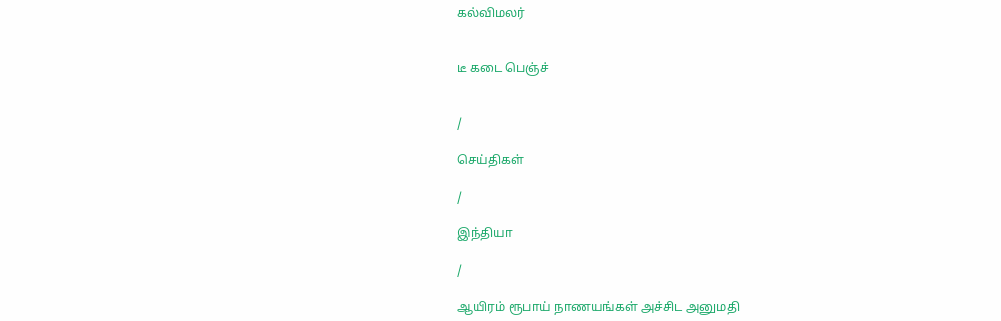கல்விமலர்


டீ கடை பெஞ்ச்


/

செய்திகள்

/

இந்தியா

/

ஆயிரம் ரூபாய் நாணயங்கள் அச்சிட அனுமதி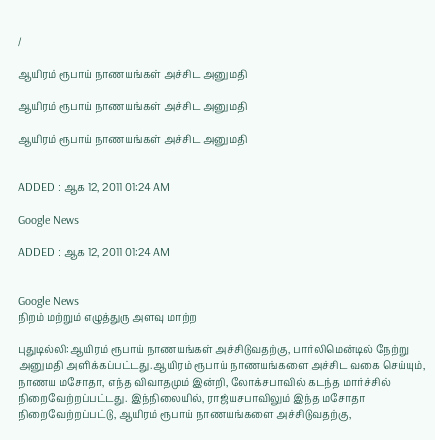/

ஆயிரம் ரூபாய் நாணயங்கள் அச்சிட அனுமதி

ஆயிரம் ரூபாய் நாணயங்கள் அச்சிட அனுமதி

ஆயிரம் ரூபாய் நாணயங்கள் அச்சிட அனுமதி


ADDED : ஆக 12, 2011 01:24 AM

Google News

ADDED : ஆக 12, 2011 01:24 AM


Google News
நிறம் மற்றும் எழுத்துரு அளவு மாற்ற

புதுடில்லி:ஆயிரம் ரூபாய் நாணயங்கள் அச்சிடுவதற்கு, பார்லிமென்டில் நேற்று அனுமதி அளிக்கப்பட்டது.ஆயிரம் ரூபாய் நாணயங்களை அச்சிட வகை செய்யும், நாணய மசோதா, எந்த விவாதமும் இன்றி, லோக்சபாவில் கடந்த மார்ச்சில் நிறைவேற்றப்பட்டது. இந்நிலையில், ராஜ்யசபாவிலும் இந்த மசோதா நிறைவேற்றப்பட்டு, ஆயிரம் ரூபாய் நாணயங்களை அச்சிடுவதற்கு,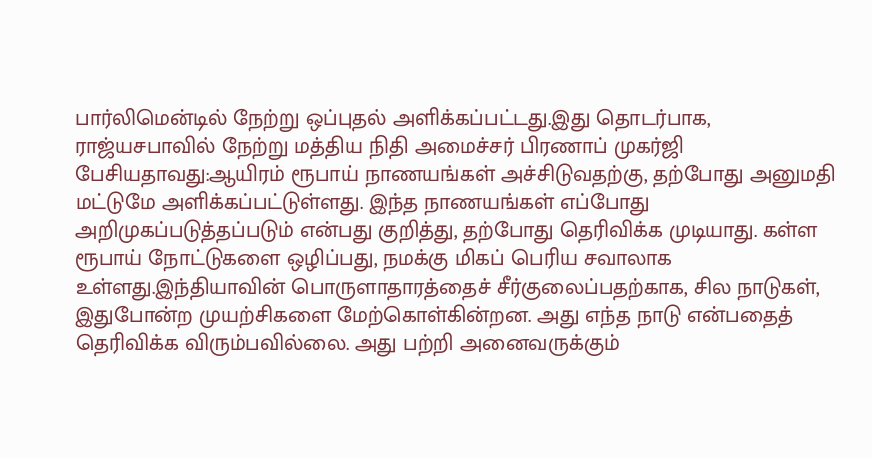பார்லிமென்டில் நேற்று ஒப்புதல் அளிக்கப்பட்டது.இது தொடர்பாக, ராஜ்யசபாவில் நேற்று மத்திய நிதி அமைச்சர் பிரணாப் முகர்ஜி பேசியதாவது:ஆயிரம் ரூபாய் நாணயங்கள் அச்சிடுவதற்கு, தற்போது அனுமதி மட்டுமே அளிக்கப்பட்டுள்ளது. இந்த நாணயங்கள் எப்போது அறிமுகப்படுத்தப்படும் என்பது குறித்து, தற்போது தெரிவிக்க முடியாது. கள்ள ரூபாய் நோட்டுகளை ஒழிப்பது, நமக்கு மிகப் பெரிய சவாலாக உள்ளது.இந்தியாவின் பொருளாதாரத்தைச் சீர்குலைப்பதற்காக, சில நாடுகள், இதுபோன்ற முயற்சிகளை மேற்கொள்கின்றன. அது எந்த நாடு என்பதைத் தெரிவிக்க விரும்பவில்லை. அது பற்றி அனைவருக்கும்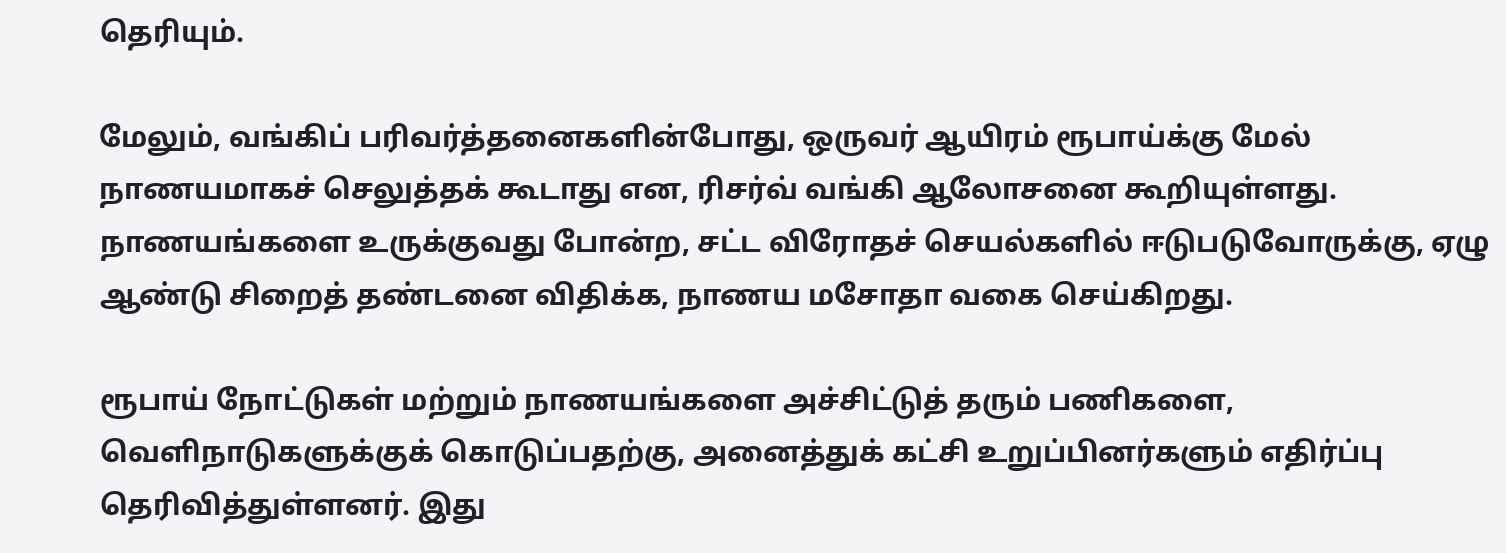தெரியும்.

மேலும், வங்கிப் பரிவர்த்தனைகளின்போது, ஒருவர் ஆயிரம் ரூபாய்க்கு மேல் நாணயமாகச் செலுத்தக் கூடாது என, ரிசர்வ் வங்கி ஆலோசனை கூறியுள்ளது. நாணயங்களை உருக்குவது போன்ற, சட்ட விரோதச் செயல்களில் ஈடுபடுவோருக்கு, ஏழு ஆண்டு சிறைத் தண்டனை விதிக்க, நாணய மசோதா வகை செய்கிறது.

ரூபாய் நோட்டுகள் மற்றும் நாணயங்களை அச்சிட்டுத் தரும் பணிகளை, வெளிநாடுகளுக்குக் கொடுப்பதற்கு, அனைத்துக் கட்சி உறுப்பினர்களும் எதிர்ப்பு தெரிவித்துள்ளனர். இது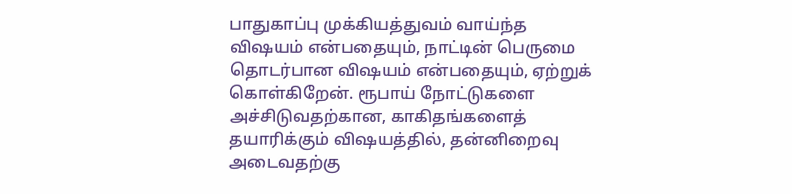பாதுகாப்பு முக்கியத்துவம் வாய்ந்த விஷயம் என்பதையும், நாட்டின் பெருமை தொடர்பான விஷயம் என்பதையும், ஏற்றுக் கொள்கிறேன். ரூபாய் நோட்டுகளை அச்சிடுவதற்கான, காகிதங்களைத் தயாரிக்கும் விஷயத்தில், தன்னிறைவு அடைவதற்கு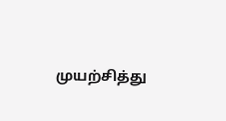முயற்சித்து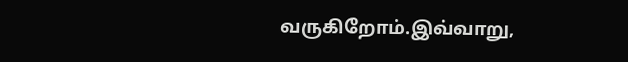வருகிறோம்.இவ்வாறு,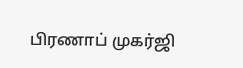பிரணாப் முகர்ஜி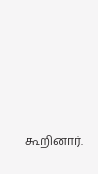கூறினார்.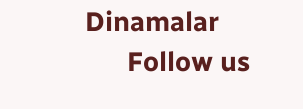Dinamalar
      Follow us